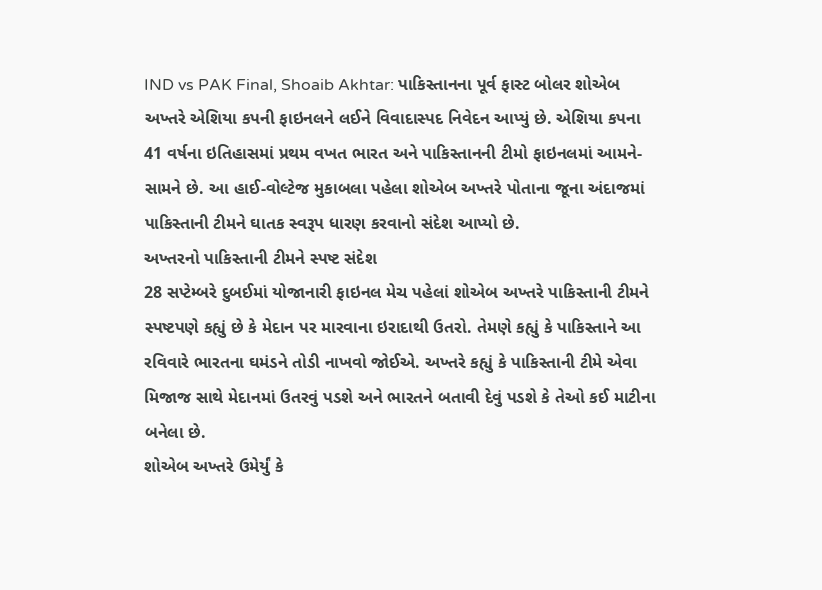IND vs PAK Final, Shoaib Akhtar: પાકિસ્તાનના પૂર્વ ફાસ્ટ બોલર શોએબ અખ્તરે એશિયા કપની ફાઇનલને લઈને વિવાદાસ્પદ નિવેદન આપ્યું છે. એશિયા કપના 41 વર્ષના ઇતિહાસમાં પ્રથમ વખત ભારત અને પાકિસ્તાનની ટીમો ફાઇનલમાં આમને-સામને છે. આ હાઈ-વોલ્ટેજ મુકાબલા પહેલા શોએબ અખ્તરે પોતાના જૂના અંદાજમાં પાકિસ્તાની ટીમને ઘાતક સ્વરૂપ ધારણ કરવાનો સંદેશ આપ્યો છે.
અખ્તરનો પાકિસ્તાની ટીમને સ્પષ્ટ સંદેશ
28 સપ્ટેમ્બરે દુબઈમાં યોજાનારી ફાઇનલ મેચ પહેલાં શોએબ અખ્તરે પાકિસ્તાની ટીમને સ્પષ્ટપણે કહ્યું છે કે મેદાન પર મારવાના ઇરાદાથી ઉતરો. તેમણે કહ્યું કે પાકિસ્તાને આ રવિવારે ભારતના ઘમંડને તોડી નાખવો જોઈએ. અખ્તરે કહ્યું કે પાકિસ્તાની ટીમે એવા મિજાજ સાથે મેદાનમાં ઉતરવું પડશે અને ભારતને બતાવી દેવું પડશે કે તેઓ કઈ માટીના બનેલા છે.
શોએબ અખ્તરે ઉમેર્યું કે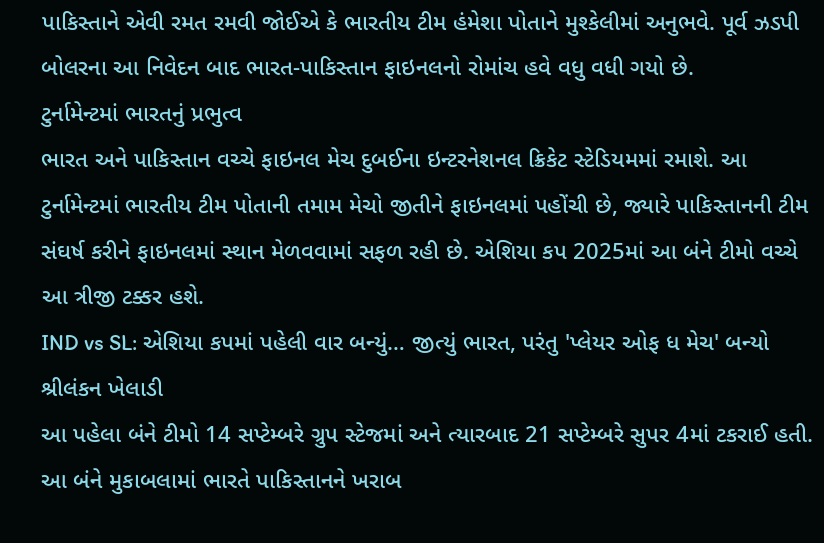પાકિસ્તાને એવી રમત રમવી જોઈએ કે ભારતીય ટીમ હંમેશા પોતાને મુશ્કેલીમાં અનુભવે. પૂર્વ ઝડપી બોલરના આ નિવેદન બાદ ભારત-પાકિસ્તાન ફાઇનલનો રોમાંચ હવે વધુ વધી ગયો છે.
ટુર્નામેન્ટમાં ભારતનું પ્રભુત્વ
ભારત અને પાકિસ્તાન વચ્ચે ફાઇનલ મેચ દુબઈના ઇન્ટરનેશનલ ક્રિકેટ સ્ટેડિયમમાં રમાશે. આ ટુર્નામેન્ટમાં ભારતીય ટીમ પોતાની તમામ મેચો જીતીને ફાઇનલમાં પહોંચી છે, જ્યારે પાકિસ્તાનની ટીમ સંઘર્ષ કરીને ફાઇનલમાં સ્થાન મેળવવામાં સફળ રહી છે. એશિયા કપ 2025માં આ બંને ટીમો વચ્ચે આ ત્રીજી ટક્કર હશે.
IND vs SL: એશિયા કપમાં પહેલી વાર બન્યું… જીત્યું ભારત, પરંતુ 'પ્લેયર ઓફ ધ મેચ' બન્યો શ્રીલંકન ખેલાડી
આ પહેલા બંને ટીમો 14 સપ્ટેમ્બરે ગ્રુપ સ્ટેજમાં અને ત્યારબાદ 21 સપ્ટેમ્બરે સુપર 4માં ટકરાઈ હતી. આ બંને મુકાબલામાં ભારતે પાકિસ્તાનને ખરાબ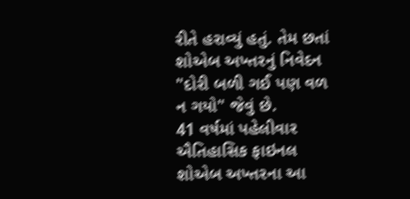રીતે હરાવ્યું હતું. તેમ છતાં શોએબ અખ્તરનું નિવેદન "દોરી બળી ગઈ પણ વળ ન ગયો" જેવું છે.
41 વર્ષમાં પહેલીવાર ઐતિહાસિક ફાઇનલ
શોએબ અખ્તરના આ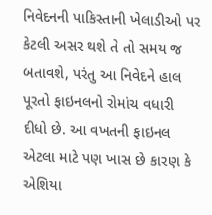નિવેદનની પાકિસ્તાની ખેલાડીઓ પર કેટલી અસર થશે તે તો સમય જ બતાવશે, પરંતુ આ નિવેદને હાલ પૂરતો ફાઇનલનો રોમાંચ વધારી દીધો છે. આ વખતની ફાઇનલ એટલા માટે પણ ખાસ છે કારણ કે એશિયા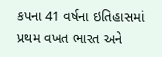કપના 41 વર્ષના ઇતિહાસમાં પ્રથમ વખત ભારત અને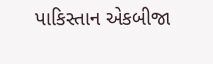પાકિસ્તાન એકબીજા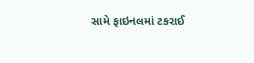સામે ફાઇનલમાં ટકરાઈ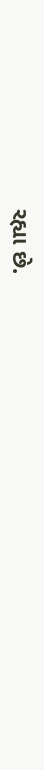રહ્યા છે.